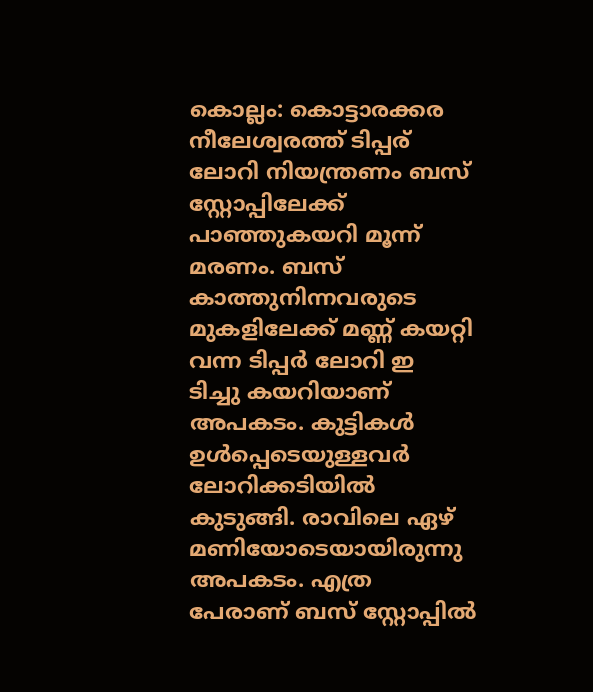കൊല്ലം: കൊട്ടാരക്കര നീലേശ്വരത്ത് ടിപ്പര് ലോറി നിയന്ത്രണം ബസ് സ്റ്റോപ്പിലേക്ക് പാഞ്ഞുകയറി മൂന്ന് മരണം. ബസ് കാത്തുനിന്നവരുടെ മുകളിലേക്ക് മണ്ണ് കയറ്റി വന്ന ടിപ്പർ ലോറി ഇ
ടിച്ചു കയറിയാണ് അപകടം. കുട്ടികൾ ഉൾപ്പെടെയുള്ളവർ ലോറിക്കടിയിൽ കുടുങ്ങി. രാവിലെ ഏഴ് മണിയോടെയായിരുന്നു അപകടം. എത്ര പേരാണ് ബസ് സ്റ്റോപ്പിൽ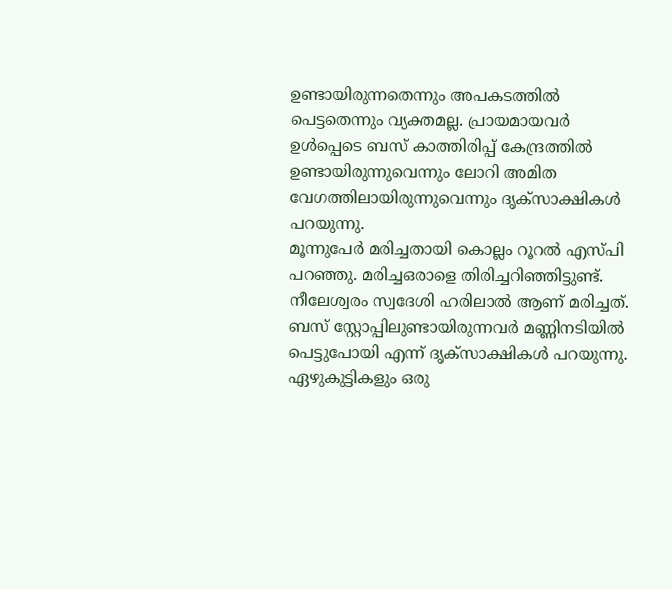ഉണ്ടായിരുന്നതെന്നും അപകടത്തിൽ പെട്ടതെന്നും വ്യക്തമല്ല. പ്രായമായവർ ഉൾപ്പെടെ ബസ് കാത്തിരിപ്പ് കേന്ദ്രത്തിൽ ഉണ്ടായിരുന്നുവെന്നും ലോറി അമിത വേഗത്തിലായിരുന്നുവെന്നും ദൃക്സാക്ഷികൾ
പറയുന്നു.
മൂന്നുപേർ മരിച്ചതായി കൊല്ലം റൂറൽ എസ്പി പറഞ്ഞു. മരിച്ചഒരാളെ തിരിച്ചറിഞ്ഞിട്ടുണ്ട്. നീലേശ്വരം സ്വദേശി ഹരിലാൽ ആണ് മരിച്ചത്. ബസ് സ്റ്റോപ്പിലുണ്ടായിരുന്നവർ മണ്ണിനടിയിൽ പെട്ടുപോയി എന്ന് ദൃക്സാക്ഷികൾ പറയുന്നു. ഏഴുകുട്ടികളും ഒരു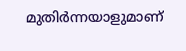മുതിർന്നയാളുമാണ്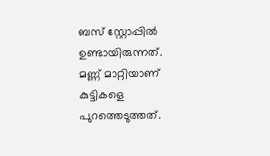ബസ് സ്റ്റോപ്പിൽ ഉണ്ടായിരുന്നത്. മണ്ണ് മാറ്റിയാണ് കുട്ടികളെ പുറത്തെടുത്തത്.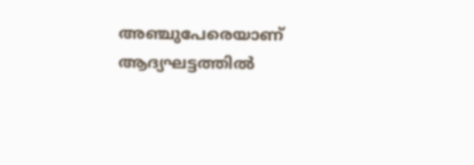അഞ്ചുപേരെയാണ് ആദ്യഘട്ടത്തിൽ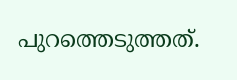പുറത്തെടുത്തത്.